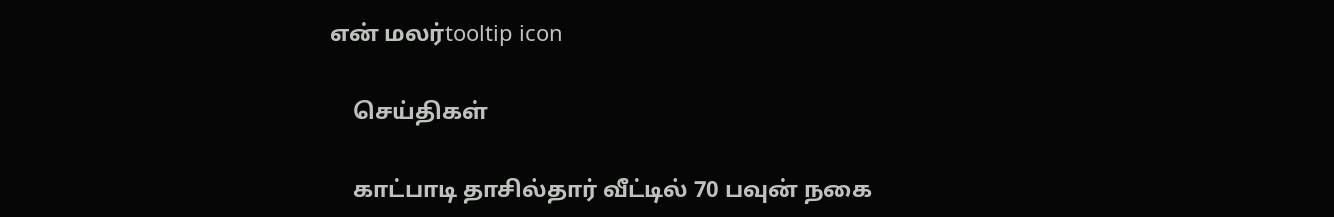என் மலர்tooltip icon

    செய்திகள்

    காட்பாடி தாசில்தார் வீட்டில் 70 பவுன் நகை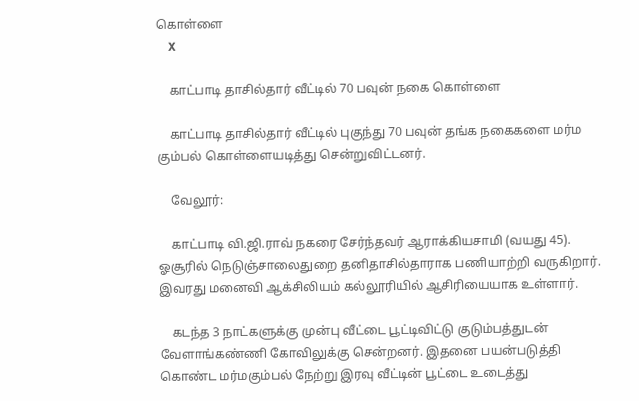கொள்ளை
    X

    காட்பாடி தாசில்தார் வீட்டில் 70 பவுன் நகை கொள்ளை

    காட்பாடி தாசில்தார் வீட்டில் புகுந்து 70 பவுன் தங்க நகைகளை மர்ம கும்பல் கொள்ளையடித்து சென்றுவிட்டனர்.

    வேலூர்:

    காட்பாடி வி.ஜி.ராவ் நகரை சேர்ந்தவர் ஆராக்கியசாமி (வயது 45). ஓசூரில் நெடுஞ்சாலைதுறை தனிதாசில்தாராக பணியாற்றி வருகிறார். இவரது மனைவி ஆக்சிலியம் கல்லூரியில் ஆசிரியையாக உள்ளார்.

    கடந்த 3 நாட்களுக்கு முன்பு வீட்டை பூட்டிவிட்டு குடும்பத்துடன் வேளாங்கண்ணி கோவிலுக்கு சென்றனர். இதனை பயன்படுத்தி கொண்ட மர்மகும்பல் நேற்று இரவு வீட்டின் பூட்டை உடைத்து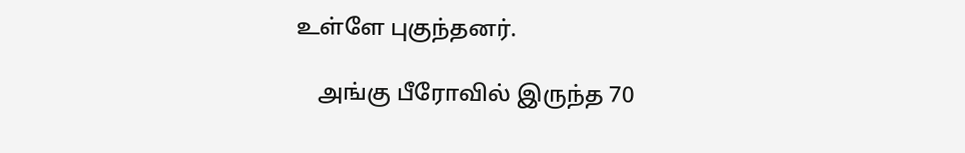உள்ளே புகுந்தனர்.

    அங்கு பீரோவில் இருந்த 70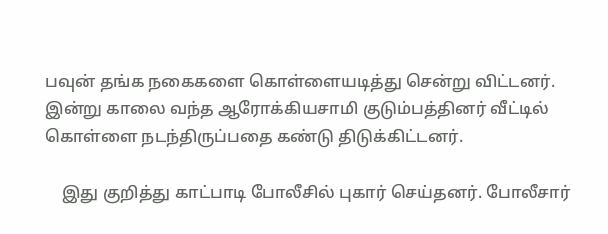பவுன் தங்க நகைகளை கொள்ளையடித்து சென்று விட்டனர். இன்று காலை வந்த ஆரோக்கியசாமி குடும்பத்தினர் வீட்டில் கொள்ளை நடந்திருப்பதை கண்டு திடுக்கிட்டனர்.

    இது குறித்து காட்பாடி போலீசில் புகார் செய்தனர். போலீசார்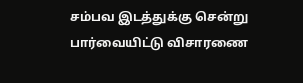சம்பவ இடத்துக்கு சென்று பார்வையிட்டு விசாரணை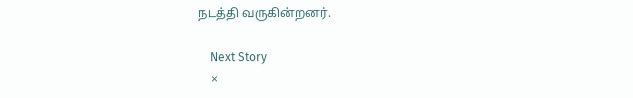நடத்தி வருகின்றனர்.

    Next Story
    ×